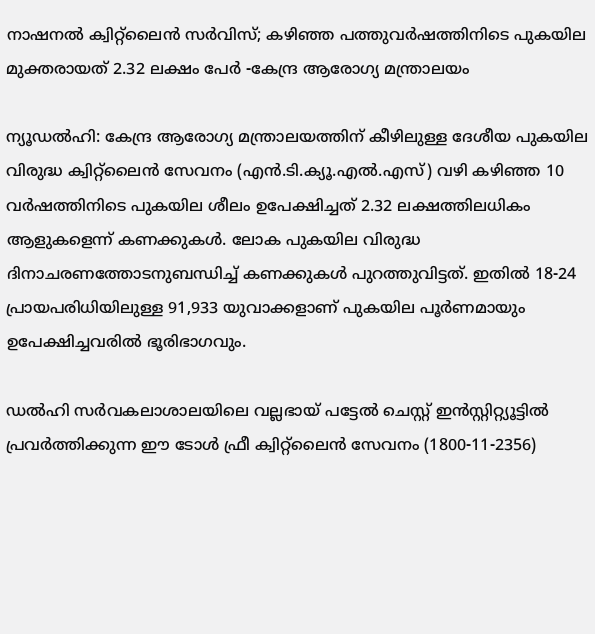നാഷനൽ ക്വിറ്റ്‌ലൈൻ സർവിസ്; കഴിഞ്ഞ പത്തുവർഷത്തിനിടെ പുകയില മുക്തരായത് 2.32 ലക്ഷം പേർ -കേന്ദ്ര ആരോഗ്യ മന്ത്രാലയം

ന്യൂഡൽഹി: കേന്ദ്ര ആരോഗ്യ മന്ത്രാലയത്തിന് കീഴിലുള്ള ദേശീയ പുകയില വിരുദ്ധ ക്വിറ്റ്‌ലൈൻ സേവനം (എൻ.ടി.ക്യൂ.എൽ.എസ്) വഴി കഴിഞ്ഞ 10 വർഷത്തിനിടെ പുകയില ശീലം ഉപേക്ഷിച്ചത് 2.32 ലക്ഷത്തിലധികം ആളുകളെന്ന് കണക്കുകൾ. ലോക പുകയില വിരുദ്ധ ദിനാചരണത്തോടനുബന്ധിച്ച് കണക്കുകൾ പുറത്തുവിട്ടത്. ഇതിൽ 18-24 പ്രായപരിധിയിലുള്ള 91,933 യുവാക്കളാണ് പുകയില പൂർണമായും ഉപേക്ഷിച്ചവരിൽ ഭൂരിഭാഗവും.

ഡൽഹി സർവകലാശാലയിലെ വല്ലഭായ് പട്ടേൽ ചെസ്റ്റ് ഇൻസ്റ്റിറ്റ്യൂട്ടിൽ പ്രവർത്തിക്കുന്ന ഈ ടോൾ ഫ്രീ ക്വിറ്റ്‌ലൈൻ സേവനം (1800-11-2356)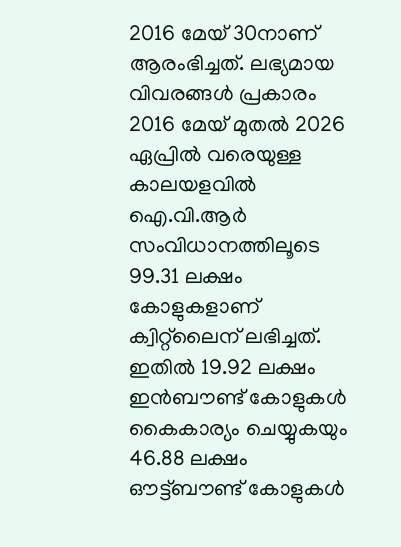2016 മേയ് 30നാണ് ആരംഭിച്ചത്. ലഭ്യമായ വിവരങ്ങൾ പ്രകാരം 2016 മേയ് മുതൽ 2026 ഏപ്രിൽ വരെയുള്ള കാലയളവിൽ ഐ.വി.ആർ സംവിധാനത്തിലൂടെ 99.31 ലക്ഷം കോളുകളാണ് ക്വിറ്റ്‌ലൈന് ലഭിച്ചത്. ഇതിൽ 19.92 ലക്ഷം ഇൻബൗണ്ട് കോളുകൾ കൈകാര്യം ചെയ്യുകയും 46.88 ലക്ഷം ഔട്ട്ബൗണ്ട് കോളുകൾ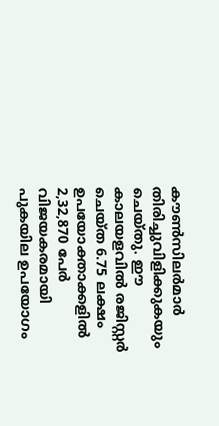കൗൺസിലർമാർ തിരിച്ചുവിളിക്കുകയും ചെയ്തു. ഈ കാലയളവിൽ രജിസ്റ്റർ ചെയ്ത 6.75 ലക്ഷം ഉപയോക്താക്കളിൽ 2,32,870 പേർ വിജയകരമായി പുകയില ഉപയോഗം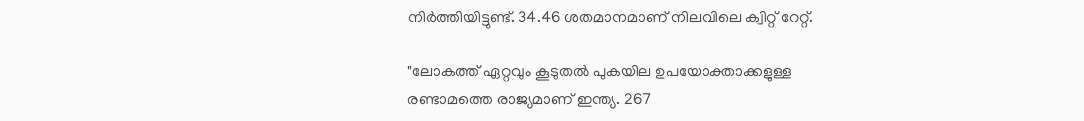നിർത്തിയിട്ടുണ്ട്. 34.46 ശതമാനമാണ് നിലവിലെ ക്വിറ്റ് റേറ്റ്.

"ലോകത്ത് ഏറ്റവും കൂടുതൽ പുകയില ഉപയോക്താക്കളുള്ള രണ്ടാമത്തെ രാജ്യമാണ് ഇന്ത്യ. 267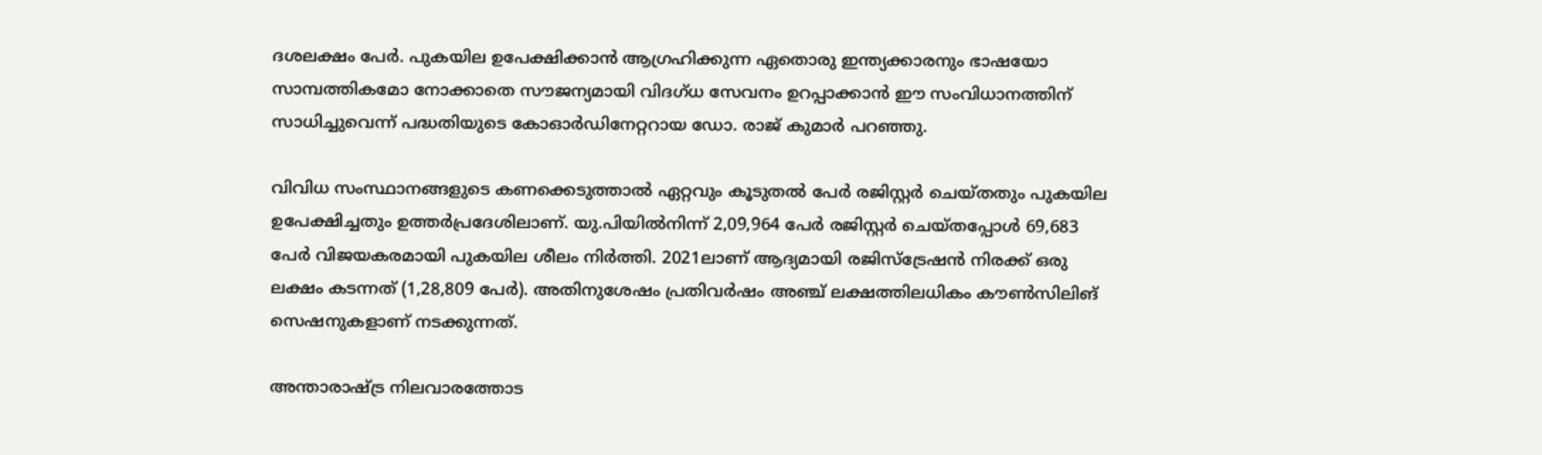ദശലക്ഷം പേർ. പുകയില ഉപേക്ഷിക്കാൻ ആഗ്രഹിക്കുന്ന ഏതൊരു ഇന്ത്യക്കാരനും ഭാഷയോ സാമ്പത്തികമോ നോക്കാതെ സൗജന്യമായി വിദഗ്ധ സേവനം ഉറപ്പാക്കാൻ ഈ സംവിധാനത്തിന് സാധിച്ചുവെന്ന് പദ്ധതിയുടെ കോഓർഡിനേറ്ററായ ഡോ. രാജ് കുമാർ പറഞ്ഞു.

വിവിധ സംസ്ഥാനങ്ങളുടെ കണക്കെടുത്താൽ ഏറ്റവും കൂടുതൽ പേർ രജിസ്റ്റർ ചെയ്തതും പുകയില ഉപേക്ഷിച്ചതും ഉത്തർപ്രദേശിലാണ്. യു.പിയിൽനിന്ന് 2,09,964 പേർ രജിസ്റ്റർ ചെയ്തപ്പോൾ 69,683 പേർ വിജയകരമായി പുകയില ശീലം നിർത്തി. 2021ലാണ് ആദ്യമായി രജിസ്ട്രേഷൻ നിരക്ക് ഒരു ലക്ഷം കടന്നത് (1,28,809 പേർ). അതിനുശേഷം പ്രതിവർഷം അഞ്ച് ലക്ഷത്തിലധികം കൗൺസിലിങ് സെഷനുകളാണ് നടക്കുന്നത്.

അന്താരാഷ്ട്ര നിലവാരത്തോട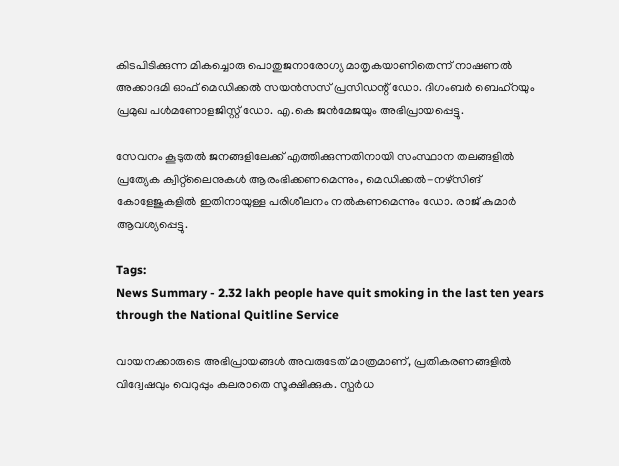കിടപിടിക്കുന്ന മികച്ചൊരു പൊതുജനാരോഗ്യ മാതൃകയാണിതെന്ന് നാഷണൽ അക്കാദമി ഓഫ് മെഡിക്കൽ സയൻസസ് പ്രസിഡന്റ് ഡോ. ദിഗംബർ ബെഹ്റയും പ്രമുഖ പൾമണോളജിസ്റ്റ് ഡോ. എ.കെ ജൻമേജയും അഭിപ്രായപ്പെട്ടു.

സേവനം കൂടുതൽ ജനങ്ങളിലേക്ക് എത്തിക്കുന്നതിനായി സംസ്ഥാന തലങ്ങളിൽ പ്രത്യേക ക്വിറ്റ്‌ലൈനുകൾ ആരംഭിക്കണമെന്നും, മെഡിക്കൽ-നഴ്സിങ് കോളേജുകളിൽ ഇതിനായുള്ള പരിശീലനം നൽകണമെന്നും ഡോ. രാജ് കുമാർ ആവശ്യപ്പെട്ടു.

Tags:
News Summary - 2.32 lakh people have quit smoking in the last ten years through the National Quitline Service

വായനക്കാരുടെ അഭിപ്രായങ്ങള്‍ അവരുടേത് മാത്രമാണ്, പ്രതികരണങ്ങളിൽ വിദ്വേഷവും വെറുപ്പും കലരാതെ സൂക്ഷിക്കുക. സ്പർധ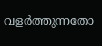വളർത്തുന്നതോ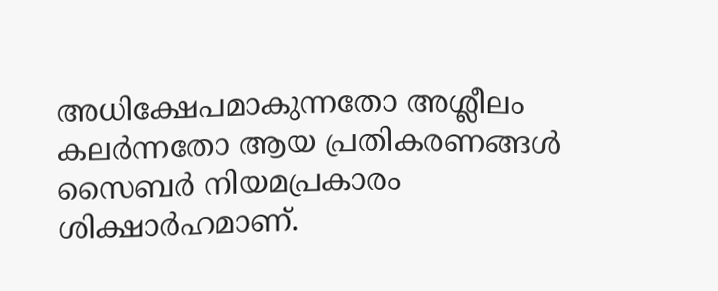അധിക്ഷേപമാകുന്നതോ അശ്ലീലം കലർന്നതോ ആയ പ്രതികരണങ്ങൾ സൈബർ നിയമപ്രകാരം ശിക്ഷാർഹമാണ്.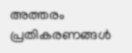അത്തരം പ്രതികരണങ്ങൾ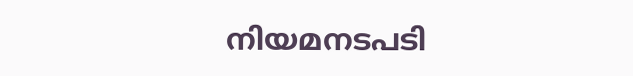നിയമനടപടി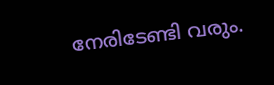നേരിടേണ്ടി വരും.